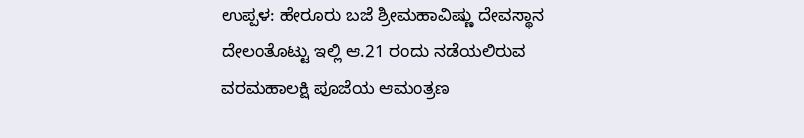ಉಪ್ಪಳ: ಹೇರೂರು ಬಜೆ ಶ್ರೀಮಹಾವಿಷ್ಣು ದೇವಸ್ಥಾನ ದೇಲಂತೊಟ್ಟು ಇಲ್ಲಿ ಆ.21 ರಂದು ನಡೆಯಲಿರುವ ವರಮಹಾಲಕ್ಷಿ ಪೂಜೆಯ ಆಮಂತ್ರಣ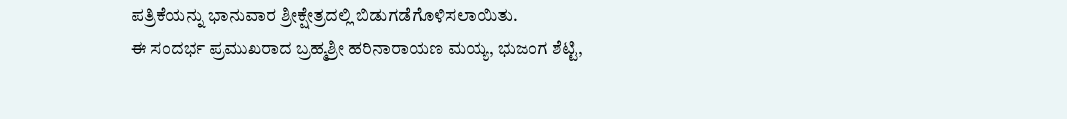ಪತ್ರಿಕೆಯನ್ನು ಭಾನುವಾರ ಶ್ರೀಕ್ಷೇತ್ರದಲ್ಲಿ ಬಿಡುಗಡೆಗೊಳಿಸಲಾಯಿತು.
ಈ ಸಂದರ್ಭ ಪ್ರಮುಖರಾದ ಬ್ರಹ್ಮಶ್ರೀ ಹರಿನಾರಾಯಣ ಮಯ್ಯ, ಭುಜಂಗ ಶೆಟ್ಟಿ,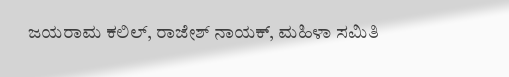ಜಯರಾಮ ಕಲಿಲ್, ರಾಜೇಶ್ ನಾಯಕ್, ಮಹಿಳಾ ಸಮಿತಿ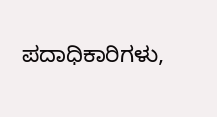ಪದಾಧಿಕಾರಿಗಳು,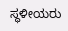ಸ್ಥಳೀಯರು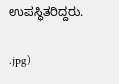ಉಪಸ್ಥಿತರಿದ್ದರು.

.jpg)